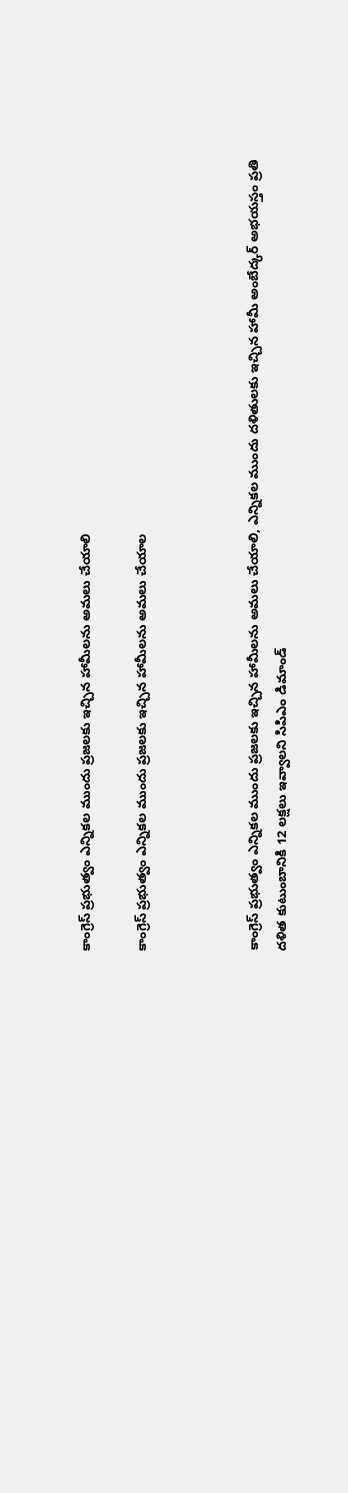కాంగ్రెస్ ప్రభుత్వం ఎన్నికల ముందు ప్రజలకు ఇచ్చిన హామీలను అమలు చేయాలి

కాంగ్రెస్ ప్రభుత్వం ఎన్నికల ముందు ప్రజలకు ఇచ్చిన హామీలను అమలు చేయాల



కాంగ్రెస్ ప్రభుత్వం ఎన్నికల ముందు ప్రజలకు ఇచ్చిన హామీలను అమలు చేయాలి, ఎన్నికల ముందు దళితులకు ఇచ్చిన హామీ అంబేద్కర్ అభయస్తం ప్రతి దళిత కుటుంబానికి 12 లక్షలు ఇవ్వాలని సిపిఎం డిమాండ్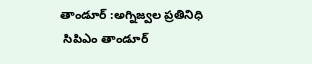తాండూర్ :అగ్నిజ్వల ప్రతినిధి
 సిపిఎం తాండూర్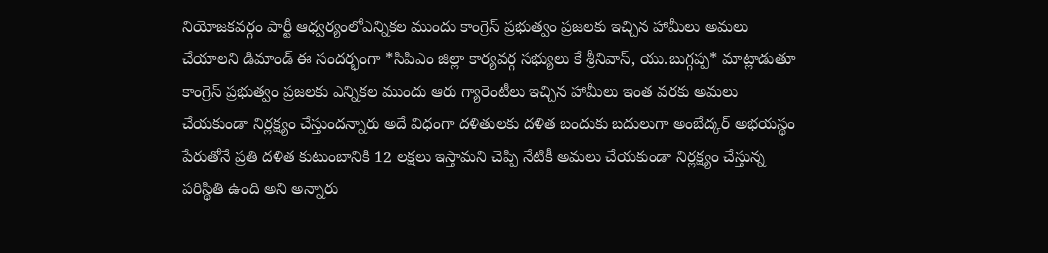నియోజకవర్గం పార్టీ ఆధ్వర్యంలోఎన్నికల ముందు కాంగ్రెస్ ప్రభుత్వం ప్రజలకు ఇచ్చిన హామీలు అమలు చేయాలని డిమాండ్ ఈ సందర్భంగా *సిపిఎం జిల్లా కార్యవర్గ సభ్యులు కే శ్రీనివాస్, యు.బుగ్గప్ప* మాట్లాడుతూ కాంగ్రెస్ ప్రభుత్వం ప్రజలకు ఎన్నికల ముందు ఆరు గ్యారెంటీలు ఇచ్చిన హామీలు ఇంత వరకు అమలు చేయకుండా నిర్లక్ష్యం చేస్తుందన్నారు అదే విధంగా దళితులకు దళిత బందుకు బదులుగా అంబేద్కర్ అభయస్థం పేరుతోనే ప్రతి దళిత కుటుంబానికి 12 లక్షలు ఇస్తామని చెప్పి నేటికీ అమలు చేయకుండా నిర్లక్ష్యం చేస్తున్న పరిస్థితి ఉంది అని అన్నారు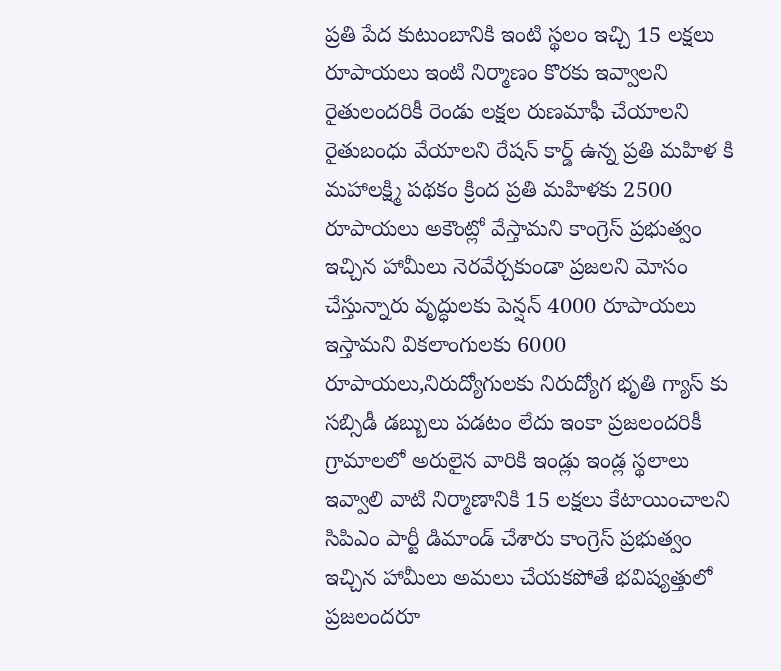ప్రతి పేద కుటుంబానికి ఇంటి స్థలం ఇచ్చి 15 లక్షలు రూపాయలు ఇంటి నిర్మాణం కొరకు ఇవ్వాలని రైతులందరికీ రెండు లక్షల రుణమాఫీ చేయాలని రైతుబంధు వేయాలని రేషన్ కార్డ్ ఉన్న ప్రతి మహిళ కి మహాలక్ష్మి పథకం క్రింద ప్రతి మహిళకు 2500 రూపాయలు అకౌంట్లో వేస్తామని కాంగ్రెస్ ప్రభుత్వం ఇచ్చిన హామీలు నెరవేర్చకుండా ప్రజలని మోసం చేస్తున్నారు వృద్ధులకు పెన్షన్ 4000 రూపాయలు ఇస్తామని వికలాంగులకు 6000 రూపాయలు,నిరుద్యోగులకు నిరుద్యోగ భృతి గ్యాస్ కు సబ్సిడీ డబ్బులు పడటం లేదు ఇంకా ప్రజలందరికీ గ్రామాలలో అరులైన వారికి ఇండ్లు ఇండ్ల స్థలాలు ఇవ్వాలి వాటి నిర్మాణానికి 15 లక్షలు కేటాయించాలని సిపిఎం పార్టీ డిమాండ్ చేశారు కాంగ్రెస్ ప్రభుత్వం ఇచ్చిన హామీలు అమలు చేయకపోతే భవిష్యత్తులో ప్రజలందరూ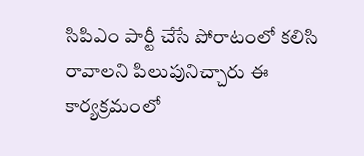సిపిఎం పార్టీ చేసే పోరాటంలో కలిసి రావాలని పిలుపునిచ్చారు ఈ కార్యక్రమంలో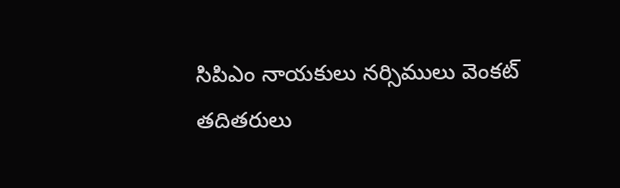సిపిఎం నాయకులు నర్సిములు వెంకట్ తదితరులు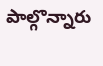పాల్గొన్నారు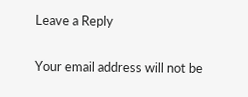Leave a Reply

Your email address will not be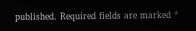published. Required fields are marked *